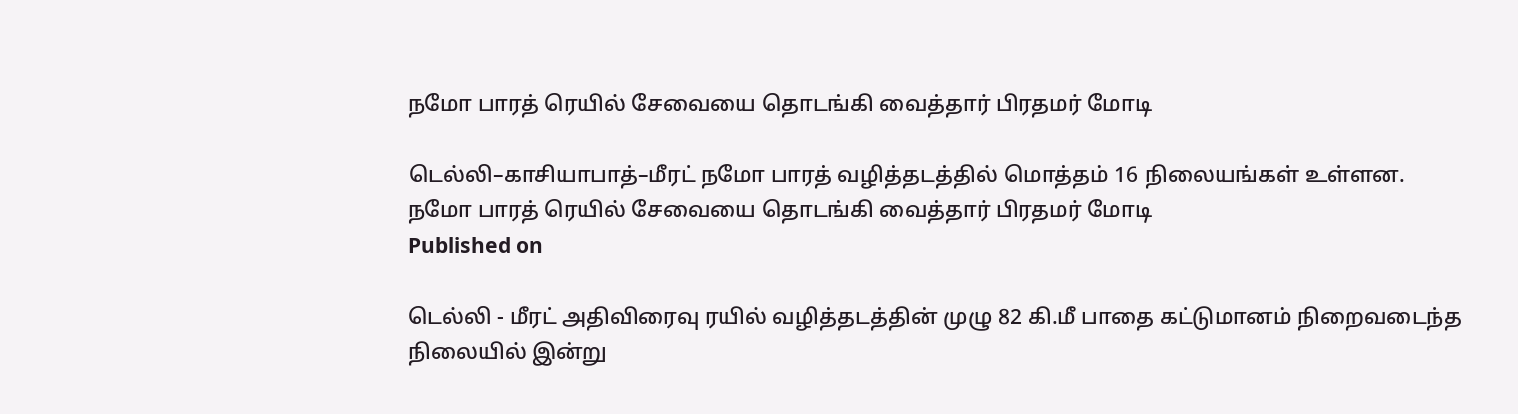நமோ பாரத் ரெயில் சேவையை தொடங்கி வைத்தார் பிரதமர் மோடி

டெல்லி–காசியாபாத்–மீரட் நமோ பாரத் வழித்தடத்தில் மொத்தம் 16 நிலையங்கள் உள்ளன.
நமோ பாரத் ரெயில் சேவையை தொடங்கி வைத்தார் பிரதமர் மோடி
Published on

டெல்லி - மீரட் அதிவிரைவு ரயில் வழித்தடத்தின் முழு 82 கி.மீ பாதை கட்டுமானம் நிறைவடைந்த நிலையில் இன்று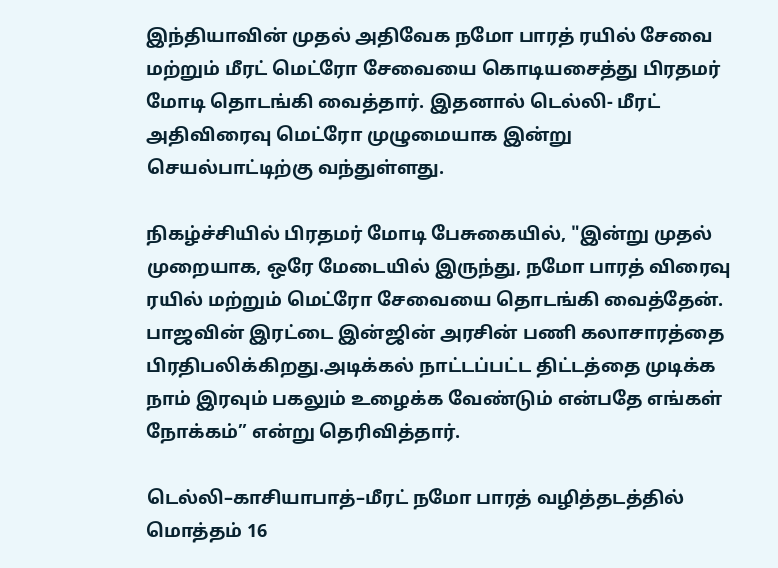இந்தியாவின் முதல் அதிவேக நமோ பாரத் ரயில் சேவை மற்றும் மீரட் மெட்ரோ சேவையை கொடியசைத்து பிரதமர் மோடி தொடங்கி வைத்தார். இதனால் டெல்லி- மீரட் அதிவிரைவு மெட்ரோ முழுமையாக இன்று செயல்பாட்டிற்கு வந்துள்ளது.

நிகழ்ச்சியில் பிரதமர் மோடி பேசுகையில், "இன்று முதல் முறையாக, ஒரே மேடையில் இருந்து, நமோ பாரத் விரைவு ரயில் மற்றும் மெட்ரோ சேவையை தொடங்கி வைத்தேன். பாஜவின் இரட்டை இன்ஜின் அரசின் பணி கலாசாரத்தை பிரதிபலிக்கிறது.அடிக்கல் நாட்டப்பட்ட திட்டத்தை முடிக்க நாம் இரவும் பகலும் உழைக்க வேண்டும் என்பதே எங்கள் நோக்கம்” என்று தெரிவித்தார்.

டெல்லி–காசியாபாத்–மீரட் நமோ பாரத் வழித்தடத்தில் மொத்தம் 16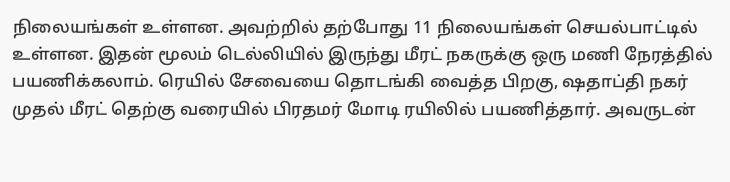நிலையங்கள் உள்ளன. அவற்றில் தற்போது 11 நிலையங்கள் செயல்பாட்டில் உள்ளன. இதன் மூலம் டெல்லியில் இருந்து மீரட் நகருக்கு ஒரு மணி நேரத்தில் பயணிக்கலாம். ரெயில் சேவையை தொடங்கி வைத்த பிறகு, ஷதாப்தி நகர் முதல் மீரட் தெற்கு வரையில் பிரதமர் மோடி ரயிலில் பயணித்தார். அவருடன்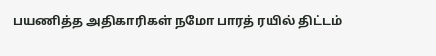பயணித்த அதிகாரிகள் நமோ பாரத் ரயில் திட்டம்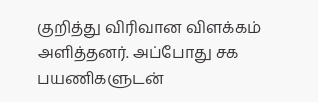குறித்து விரிவான விளக்கம் அளித்தனர். அப்போது சக பயணிகளுடன்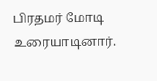பிரதமர் மோடி உரையாடினார்.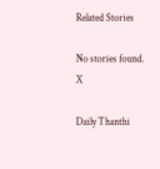Related Stories

No stories found.
X

Daily Thanthi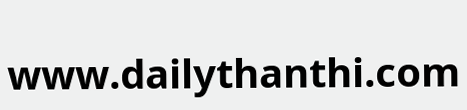www.dailythanthi.com